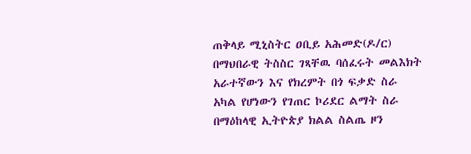ጠቅላይ ሚኒስትር ዐቢይ አሕመድ(ዶ/ር) በማህበራዊ ትስስር ገጻቸዉ ባሰፈሩት መልእክት አራተኛውን እና የክረምት በጎ ፍቃድ ስራ አካል የሆነውን የገጠር ኮሪደር ልማት ስራ በማዕከላዊ ኢትዮጵያ ክልል ስልጤ ዞን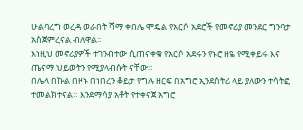ሁልባረግ ወረዳ ወራበት ሻማ ቀበሌ ሞዴል የአርሶ አደሮች የመኖሪያ መንደር ግንባታ አስጀምረናል ብለዋል፡፡
እነዚህ መኖሪያዎች ተገንብተው ሲጠናቀቁ የአርሶ አደሩን የኑሮ ዘዬ የሚቀይሩ እና ጤናማ ህይወትን የሚያላብሱት ናቸው።
በሌላ በኩል በዞኑ በነበረን ቆይታ የግሉ ዘርፍ በአግሮ ኢንደስትሪ ላይ ያለውን ተሳትፎ ተመልክተናል። እንደማሳያ አቶት የተቀናጀ አግሮ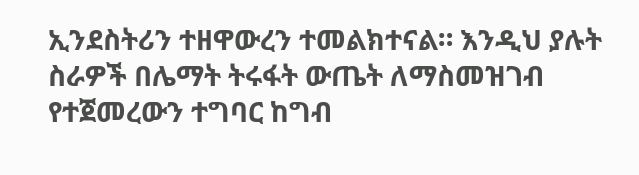ኢንደስትሪን ተዘዋውረን ተመልክተናል። እንዲህ ያሉት ስራዎች በሌማት ትሩፋት ውጤት ለማስመዝገብ የተጀመረውን ተግባር ከግብ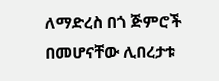ለማድረስ በጎ ጅምሮች በመሆናቸው ሊበረታቱ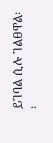ይገባል ሲሉ ገልፀዋል፡፡